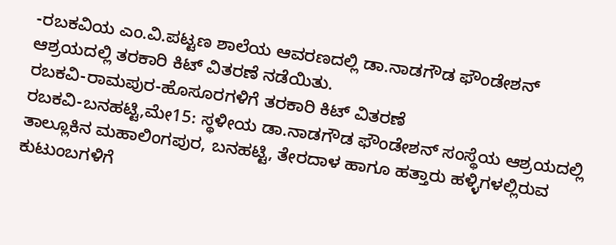-ರಬಕವಿಯ ಎಂ.ವಿ.ಪಟ್ಟಣ ಶಾಲೆಯ ಆವರಣದಲ್ಲಿ ಡಾ.ನಾಡಗೌಡ ಫೌಂಡೇಶನ್ ಆಶ್ರಯದಲ್ಲಿ ತರಕಾರಿ ಕಿಟ್ ವಿತರಣೆ ನಡೆಯಿತು.
ರಬಕವಿ-ರಾಮಪುರ-ಹೊಸೂರಗಳಿಗೆ ತರಕಾರಿ ಕಿಟ್ ವಿತರಣೆ
ರಬಕವಿ-ಬನಹಟ್ಟಿ,ಮೇ15: ಸ್ಥಳೀಯ ಡಾ.ನಾಡಗೌಡ ಫೌಂಡೇಶನ್ ಸಂಸ್ಥೆಯ ಆಶ್ರಯದಲ್ಲಿ ತಾಲ್ಲೂಕಿನ ಮಹಾಲಿಂಗಪುರ, ಬನಹಟ್ಟಿ, ತೇರದಾಳ ಹಾಗೂ ಹತ್ತಾರು ಹಳ್ಳಿಗಳಲ್ಲಿರುವ ಕುಟುಂಬಗಳಿಗೆ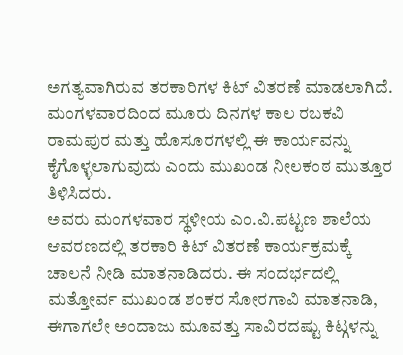ಅಗತ್ಯವಾಗಿರುವ ತರಕಾರಿಗಳ ಕಿಟ್ ವಿತರಣೆ ಮಾಡಲಾಗಿದೆ. ಮಂಗಳವಾರದಿಂದ ಮೂರು ದಿನಗಳ ಕಾಲ ರಬಕವಿ ರಾಮಪುರ ಮತ್ತು ಹೊಸೂರಗಳಲ್ಲಿ ಈ ಕಾರ್ಯವನ್ನು ಕೈಗೊಳ್ಳಲಾಗುವುದು ಎಂದು ಮುಖಂಡ ನೀಲಕಂಠ ಮುತ್ತೂರ ತಿಳಿಸಿದರು.
ಅವರು ಮಂಗಳವಾರ ಸ್ಥಳೀಯ ಎಂ.ವಿ.ಪಟ್ಟಣ ಶಾಲೆಯ ಆವರಣದಲ್ಲಿ ತರಕಾರಿ ಕಿಟ್ ವಿತರಣೆ ಕಾರ್ಯಕ್ರಮಕ್ಕೆ ಚಾಲನೆ ನೀಡಿ ಮಾತನಾಡಿದರು. ಈ ಸಂದರ್ಭದಲ್ಲಿ ಮತ್ತೋರ್ವ ಮುಖಂಡ ಶಂಕರ ಸೋರಗಾವಿ ಮಾತನಾಡಿ, ಈಗಾಗಲೇ ಅಂದಾಜು ಮೂವತ್ತು ಸಾವಿರದಷ್ಟು ಕಿಟ್ಗಳನ್ನು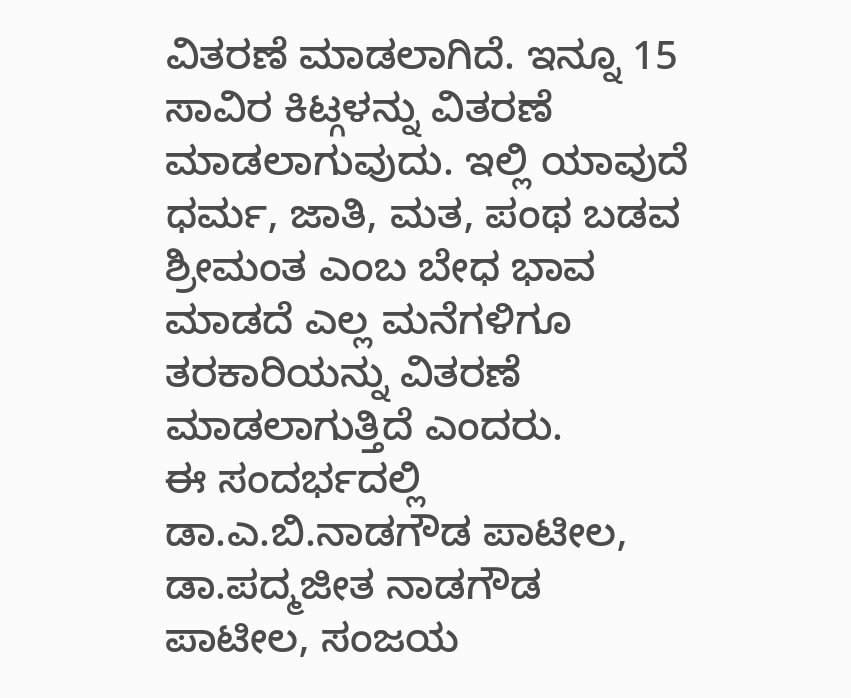ವಿತರಣೆ ಮಾಡಲಾಗಿದೆ. ಇನ್ನೂ 15 ಸಾವಿರ ಕಿಟ್ಗಳನ್ನು ವಿತರಣೆ ಮಾಡಲಾಗುವುದು. ಇಲ್ಲಿ ಯಾವುದೆ ಧರ್ಮ, ಜಾತಿ, ಮತ, ಪಂಥ ಬಡವ ಶ್ರೀಮಂತ ಎಂಬ ಬೇಧ ಭಾವ ಮಾಡದೆ ಎಲ್ಲ ಮನೆಗಳಿಗೂ ತರಕಾರಿಯನ್ನು ವಿತರಣೆ ಮಾಡಲಾಗುತ್ತಿದೆ ಎಂದರು.
ಈ ಸಂದರ್ಭದಲ್ಲಿ ಡಾ.ಎ.ಬಿ.ನಾಡಗೌಡ ಪಾಟೀಲ, ಡಾ.ಪದ್ಮಜೀತ ನಾಡಗೌಡ ಪಾಟೀಲ, ಸಂಜಯ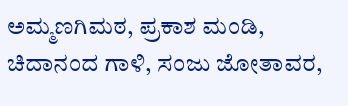ಅಮ್ಮಣಗಿಮಠ, ಪ್ರಕಾಶ ಮಂಡಿ, ಚಿದಾನಂದ ಗಾಳಿ, ಸಂಜು ಜೋತಾವರ,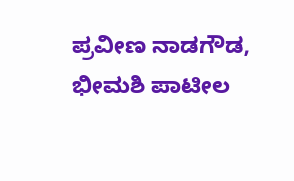ಪ್ರವೀಣ ನಾಡಗೌಡ, ಭೀಮಶಿ ಪಾಟೀಲ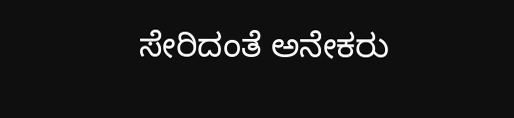ಸೇರಿದಂತೆ ಅನೇಕರು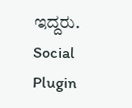ಇದ್ದರು.
Social Plugin